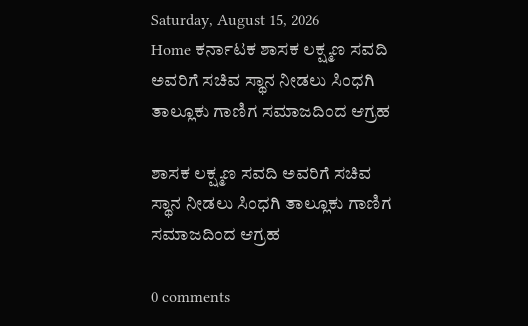Saturday, August 15, 2026
Home ಕರ್ನಾಟಕ ಶಾಸಕ ಲಕ್ಷ್ಮಣ ಸವದಿ ಅವರಿಗೆ ಸಚಿವ ಸ್ಥಾನ ನೀಡಲು ಸಿಂಧಗಿ ತಾಲ್ಲೂಕು ಗಾಣಿಗ ಸಮಾಜದಿಂದ ಆಗ್ರಹ

ಶಾಸಕ ಲಕ್ಷ್ಮಣ ಸವದಿ ಅವರಿಗೆ ಸಚಿವ ಸ್ಥಾನ ನೀಡಲು ಸಿಂಧಗಿ ತಾಲ್ಲೂಕು ಗಾಣಿಗ ಸಮಾಜದಿಂದ ಆಗ್ರಹ

0 comments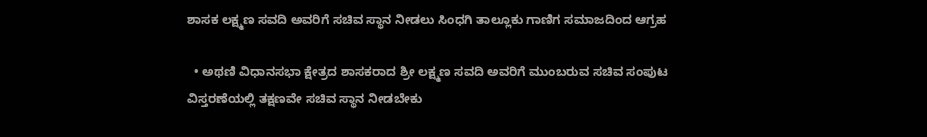ಶಾಸಕ ಲಕ್ಷ್ಮಣ ಸವದಿ ಅವರಿಗೆ ಸಚಿವ ಸ್ಥಾನ ನೀಡಲು ಸಿಂಧಗಿ ತಾಲ್ಲೂಕು ಗಾಣಿಗ ಸಮಾಜದಿಂದ ಆಗ್ರಹ

  • ಅಥಣಿ ವಿಧಾನಸಭಾ ಕ್ಷೇತ್ರದ ಶಾಸಕರಾದ ಶ್ರೀ ಲಕ್ಷ್ಮಣ ಸವದಿ ಅವರಿಗೆ ಮುಂಬರುವ ಸಚಿವ ಸಂಪುಟ ವಿಸ್ತರಣೆಯಲ್ಲಿ ತಕ್ಷಣವೇ ಸಚಿವ ಸ್ಥಾನ ನೀಡಬೇಕು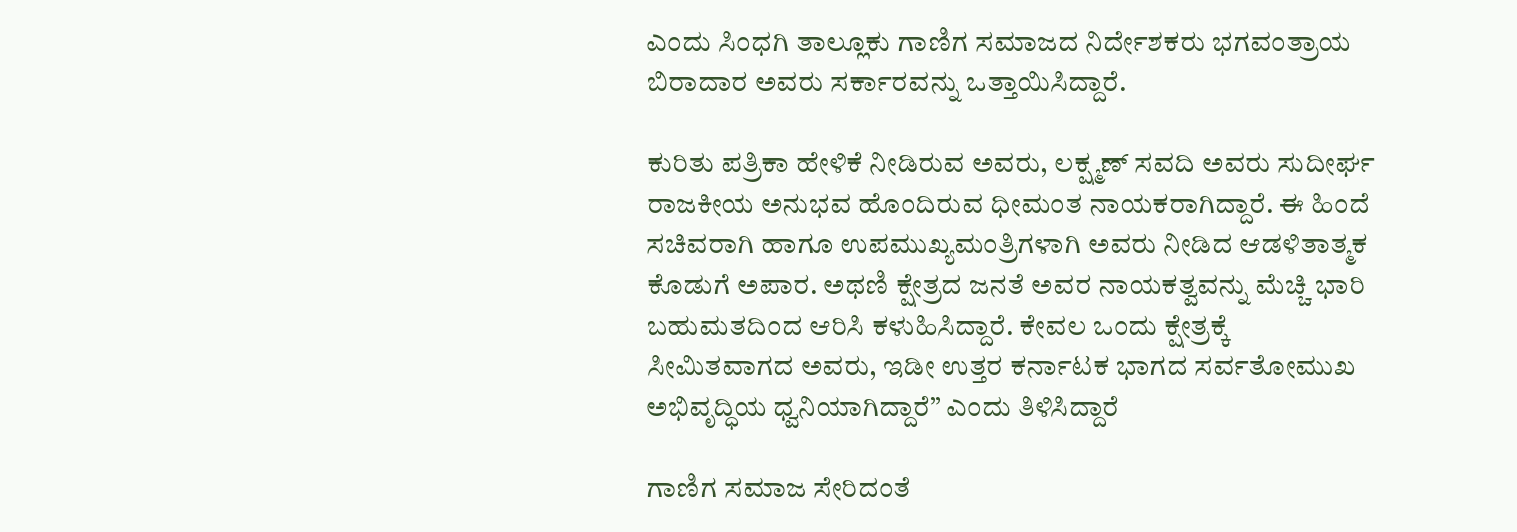ಎಂದು ಸಿಂಧಗಿ ತಾಲ್ಲೂಕು ಗಾಣಿಗ ಸಮಾಜದ ನಿರ್ದೇಶಕರು ಭಗವಂತ್ರಾಯ ಬಿರಾದಾರ ಅವರು ಸರ್ಕಾರವನ್ನು ಒತ್ತಾಯಿಸಿದ್ದಾರೆ.

ಕುರಿತು ಪತ್ರಿಕಾ ಹೇಳಿಕೆ ನೀಡಿರುವ ಅವರು, ಲಕ್ಷ್ಮಣ್ ಸವದಿ ಅವರು ಸುದೀರ್ಘ ರಾಜಕೀಯ ಅನುಭವ ಹೊಂದಿರುವ ಧೀಮಂತ ನಾಯಕರಾಗಿದ್ದಾರೆ. ಈ ಹಿಂದೆ ಸಚಿವರಾಗಿ ಹಾಗೂ ಉಪಮುಖ್ಯಮಂತ್ರಿಗಳಾಗಿ ಅವರು ನೀಡಿದ ಆಡಳಿತಾತ್ಮಕ ಕೊಡುಗೆ ಅಪಾರ. ಅಥಣಿ ಕ್ಷೇತ್ರದ ಜನತೆ ಅವರ ನಾಯಕತ್ವವನ್ನು ಮೆಚ್ಚಿ ಭಾರಿ ಬಹುಮತದಿಂದ ಆರಿಸಿ ಕಳುಹಿಸಿದ್ದಾರೆ. ಕೇವಲ ಒಂದು ಕ್ಷೇತ್ರಕ್ಕೆ ಸೀಮಿತವಾಗದ ಅವರು, ಇಡೀ ಉತ್ತರ ಕರ್ನಾಟಕ ಭಾಗದ ಸರ್ವತೋಮುಖ ಅಭಿವೃದ್ಧಿಯ ಧ್ವನಿಯಾಗಿದ್ದಾರೆ” ಎಂದು ತಿಳಿಸಿದ್ದಾರೆ

ಗಾಣಿಗ ಸಮಾಜ ಸೇರಿದಂತೆ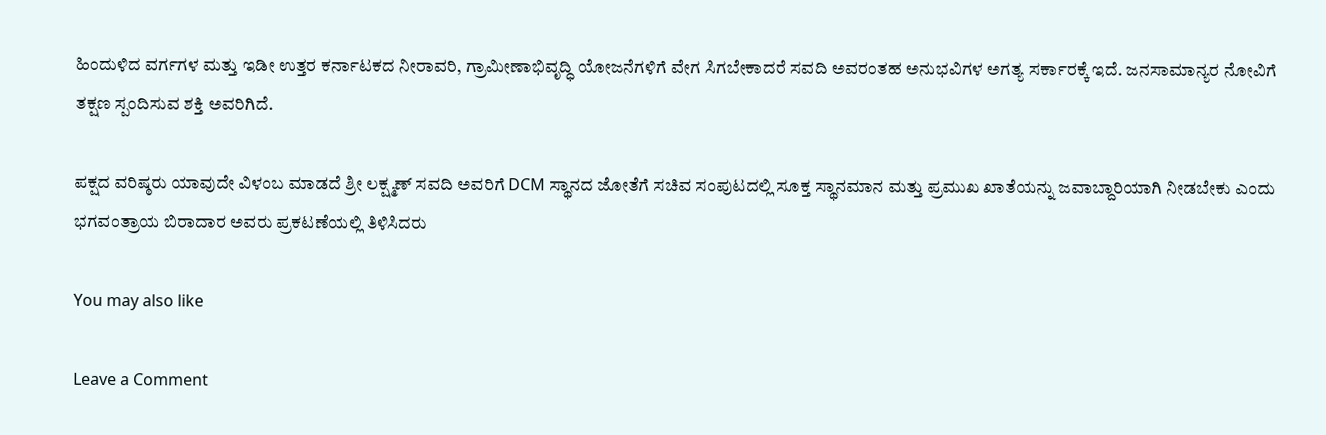ಹಿಂದುಳಿದ ವರ್ಗಗಳ ಮತ್ತು ಇಡೀ ಉತ್ತರ ಕರ್ನಾಟಕದ ನೀರಾವರಿ, ಗ್ರಾಮೀಣಾಭಿವೃದ್ಧಿ ಯೋಜನೆಗಳಿಗೆ ವೇಗ ಸಿಗಬೇಕಾದರೆ ಸವದಿ ಅವರಂತಹ ಅನುಭವಿಗಳ ಅಗತ್ಯ ಸರ್ಕಾರಕ್ಕೆ ಇದೆ. ಜನಸಾಮಾನ್ಯರ ನೋವಿಗೆ ತಕ್ಷಣ ಸ್ಪಂದಿಸುವ ಶಕ್ತಿ ಅವರಿಗಿದೆ.

ಪಕ್ಷದ ವರಿಷ್ಠರು ಯಾವುದೇ ವಿಳಂಬ ಮಾಡದೆ ಶ್ರೀ ಲಕ್ಷ್ಮಣ್ ಸವದಿ ಅವರಿಗೆ DCM ಸ್ಥಾನದ ಜೋತೆಗೆ ಸಚಿವ ಸಂಪುಟದಲ್ಲಿ ಸೂಕ್ತ ಸ್ಥಾನಮಾನ ಮತ್ತು ಪ್ರಮುಖ ಖಾತೆಯನ್ನು ಜವಾಬ್ದಾರಿಯಾಗಿ ನೀಡಬೇಕು ಎಂದು ಭಗವಂತ್ರಾಯ ಬಿರಾದಾರ ಅವರು ಪ್ರಕಟಣೆಯಲ್ಲಿ ತಿಳಿಸಿದರು

You may also like

Leave a Comment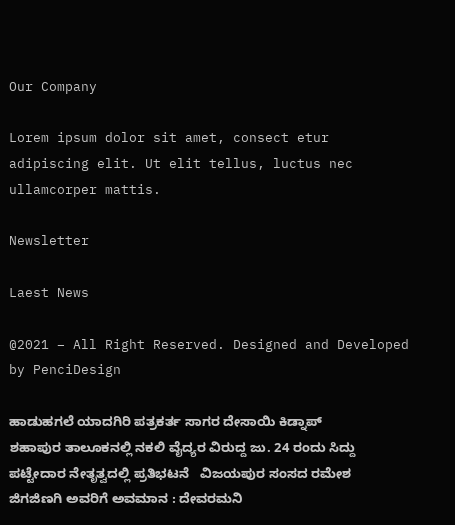Our Company

Lorem ipsum dolor sit amet, consect etur adipiscing elit. Ut elit tellus, luctus nec ullamcorper mattis.

Newsletter

Laest News

@2021 – All Right Reserved. Designed and Developed by PenciDesign

ಹಾಡುಹಗಲೆ ಯಾದಗಿರಿ ಪತ್ರಕರ್ತ ಸಾಗರ ದೇಸಾಯಿ ಕಿಡ್ನಾಪ್   ಶಹಾಪುರ ತಾಲೂಕನಲ್ಲಿ ನಕಲಿ ವೈದ್ಯರ ವಿರುದ್ದ ಜು. 24 ರಂದು ಸಿದ್ದು ಪಟ್ಟೇದಾರ ನೇತೃತ್ವದಲ್ಲಿ ಪ್ರತಿಭಟನೆ   ವಿಜಯಪುರ ಸಂಸದ ರಮೇಶ ಜಿಗಜಿಣಗಿ ಅವರಿಗೆ ಅವಮಾನ : ದೇವರಮನಿ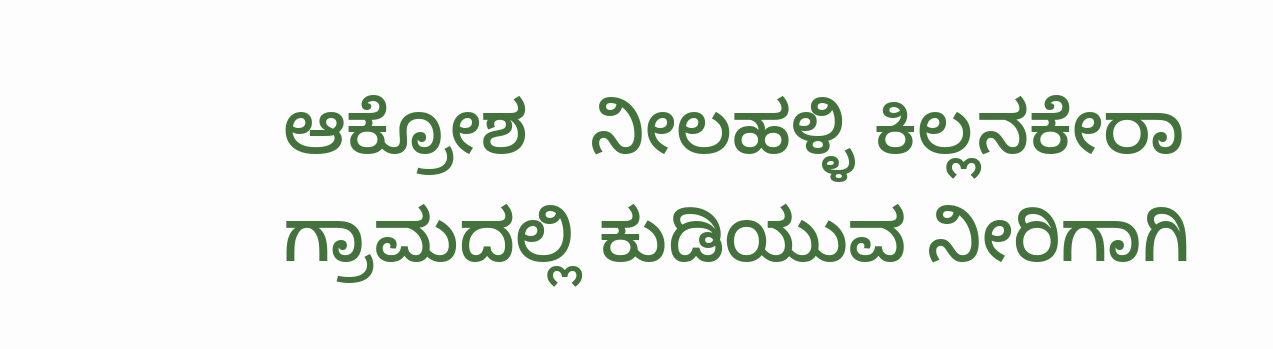ಆಕ್ರೋಶ   ನೀಲಹಳ್ಳಿ ಕಿಲ್ಲನಕೇರಾ ಗ್ರಾಮದಲ್ಲಿ ಕುಡಿಯುವ ನೀರಿಗಾಗಿ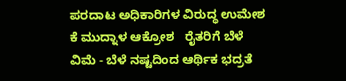ಪರದಾಟ ಅಧಿಕಾರಿಗಳ ವಿರುದ್ಧ ಉಮೇಶ ಕೆ ಮುದ್ನಾಳ ಆಕ್ರೋಶ   ರೈತರಿಗೆ ಬೆಳೆ ವಿಮೆ - ಬೆಳೆ ನಷ್ಟದಿಂದ ಆರ್ಥಿಕ ಭದ್ರತೆ